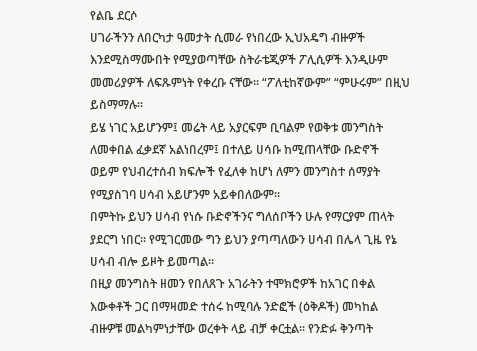የልቤ ደርሶ
ሀገራችንን ለበርካታ ዓመታት ሲመራ የነበረው ኢህአዴግ ብዙዎች እንደሚስማሙበት የሚያወጣቸው ስትራቴጂዎች ፖሊሲዎች እንዲሁም መመሪያዎች ለፍጹምነት የቀረቡ ናቸው። “ፖለቲከኛውም” “ምሁሩም” በዚህ ይስማማሉ።
ይሄ ነገር አይሆንም፤ መሬት ላይ አያርፍም ቢባልም የወቅቱ መንግስት ለመቀበል ፈቃደኛ አልነበረም፤ በተለይ ሀሳቡ ከሚጠላቸው ቡድኖች ወይም የህብረተሰብ ክፍሎች የፈለቀ ከሆነ ለምን መንግስተ ሰማያት የሚያስገባ ሀሳብ አይሆንም አይቀበለውም።
በምትኩ ይህን ሀሳብ የነሱ ቡድኖችንና ግለሰቦችን ሁሉ የማርያም ጠላት ያደርግ ነበር። የሚገርመው ግን ይህን ያጣጣለውን ሀሳብ በሌላ ጊዜ የኔ ሀሳብ ብሎ ይዞት ይመጣል።
በዚያ መንግስት ዘመን የበለጸጉ አገራትን ተሞክሮዎች ከአገር በቀል እውቀቶች ጋር በማዛመድ ተሰሩ ከሚባሉ ንድፎች (ዕቅዶች) መካከል ብዙዎቹ መልካምነታቸው ወረቀት ላይ ብቻ ቀርቷል። የንድፉ ቅንጣት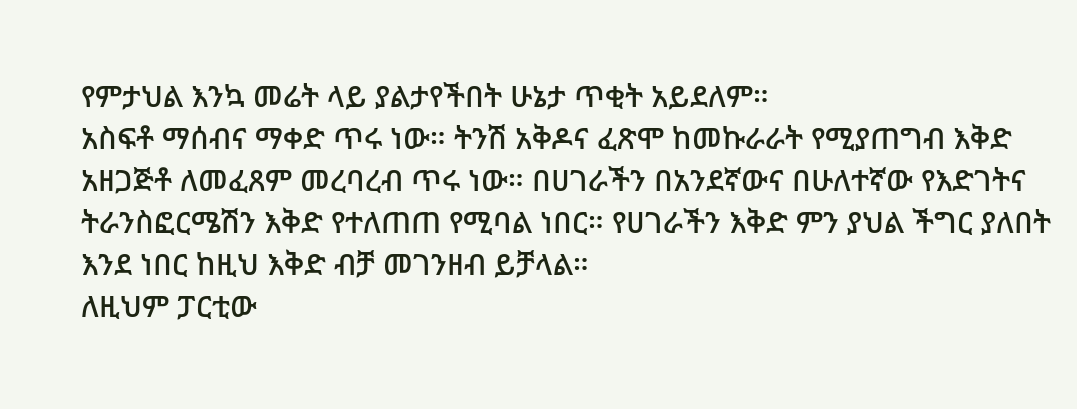የምታህል እንኳ መሬት ላይ ያልታየችበት ሁኔታ ጥቂት አይደለም።
አስፍቶ ማሰብና ማቀድ ጥሩ ነው። ትንሽ አቅዶና ፈጽሞ ከመኩራራት የሚያጠግብ እቅድ አዘጋጅቶ ለመፈጸም መረባረብ ጥሩ ነው። በሀገራችን በአንደኛውና በሁለተኛው የእድገትና ትራንስፎርሜሽን እቅድ የተለጠጠ የሚባል ነበር። የሀገራችን እቅድ ምን ያህል ችግር ያለበት እንደ ነበር ከዚህ እቅድ ብቻ መገንዘብ ይቻላል።
ለዚህም ፓርቲው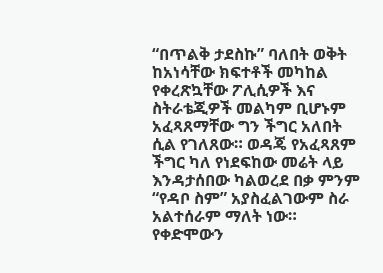“በጥልቅ ታደስኩ” ባለበት ወቅት ከአነሳቸው ክፍተቶች መካከል የቀረጽኳቸው ፖሊሲዎች እና ስትራቴጂዎች መልካም ቢሆኑም አፈጻጸማቸው ግን ችግር አለበት ሲል የገለጸው። ወዳጄ የአፈጻጸም ችግር ካለ የነደፍከው መሬት ላይ እንዳታሰበው ካልወረደ በቃ ምንም “የዳቦ ስም” አያስፈልገውም ስራ አልተሰራም ማለት ነው።
የቀድሞውን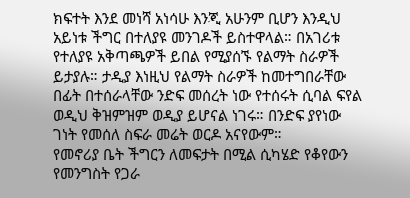ክፍተት እንደ መነሻ አነሳሁ እንጂ አሁንም ቢሆን እንዲህ አይነቱ ችግር በተለያዩ መንገዶች ይስተዋላል። በአገሪቱ የተለያዩ አቅጣጫዎች ይበል የሚያሰኙ የልማት ስራዎች ይታያሉ። ታዲያ እነዚህ የልማት ስራዎች ከመተግበራቸው በፊት በተሰራላቸው ንድፍ መሰረት ነው የተሰሩት ሲባል ፍየል ወዲህ ቅዝምዝም ወዲያ ይሆናል ነገሩ። በንድፍ ያየነው ገነት የመሰለ ስፍራ መሬት ወርዶ አናየውም።
የመኖሪያ ቤት ችግርን ለመፍታት በሚል ሲካሄድ የቆየውን የመንግስት የጋራ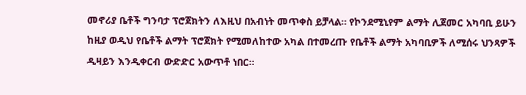መኖሪያ ቤቶች ግንባታ ፕሮጀክትን ለእዚህ በአብነት መጥቀስ ይቻላል። የኮንደሚኒየም ልማት ሊጀመር አካባቢ ይሁን ከዚያ ወዲህ የቤቶች ልማት ፕሮጀክት የሚመለከተው አካል በተመረጡ የቤቶች ልማት አካባቢዎች ለሚሰሩ ህንጻዎች ዲዛይን እንዲቀርብ ውድድር አውጥቶ ነበር።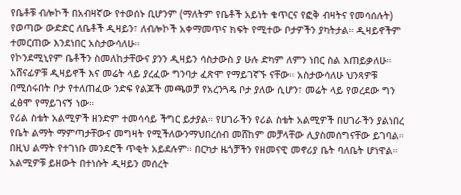የቤቶቹ ብሎኮች በአብዛኛው የተወሰኑ ቢሆንም (ማለትም የቤቶች አይነት ቁጥርና የፎቅ ብዛትና የመሳሰሉት) የወጣው ውድድር ለቤቶች ዲዛይን፣ ለብሎኮች አቀማመጥና ክፍት የሚተው ቦታዎችን ያካትታል። ዲዛይኖችም ተመርጠው እንደነበር አስታውሳለሁ።
የኮንደሚኒየም ቤቶችን ስመለከታቸውና ያንን ዲዛይን ሳስታውስ ያ ሁሉ ድካም ለምን ነበር ስል እጠይቃለሁ። አሸናፊዎቹ ዲዛይኖች እና መሬት ላይ ያረፈው ግንባታ ፈጽሞ የማይገኛኙ ናቸው። አስታውሳለሁ ህንጻዎቹ በሚሰሩበት ቦታ የተለጠፈው ንድፍ የልጆች መጫወቻ የአረንጓዴ ቦታ ያለው ሲሆን፣ መሬት ላይ የወረደው ግን ፈፅሞ የማይገናኝ ነው።
የሪል ስቴት አልሚዎች ዘንድም ተመሳሳይ ችግር ይታያል። የሀገራችን የሪል ስቴት አልሚዎች በሀገራችን ያልነበረ የቤት ልማት ማምጣታቸውና መግዛት የሚችለውንማህበረሰብ መሸከም መቻላቸው ሊያስመሰግናቸው ይገባል። በዚህ ልማት የተገነቡ መንደሮች ጥቂት አይደሉም። በርካታ ዜጎቻችን የዘመናዊ መኖሪያ ቤት ባለቤት ሆነዋል።
አልሚዎቹ ይዘውት በተነሱት ዲዛይን መሰረት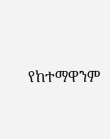የከተማዋንም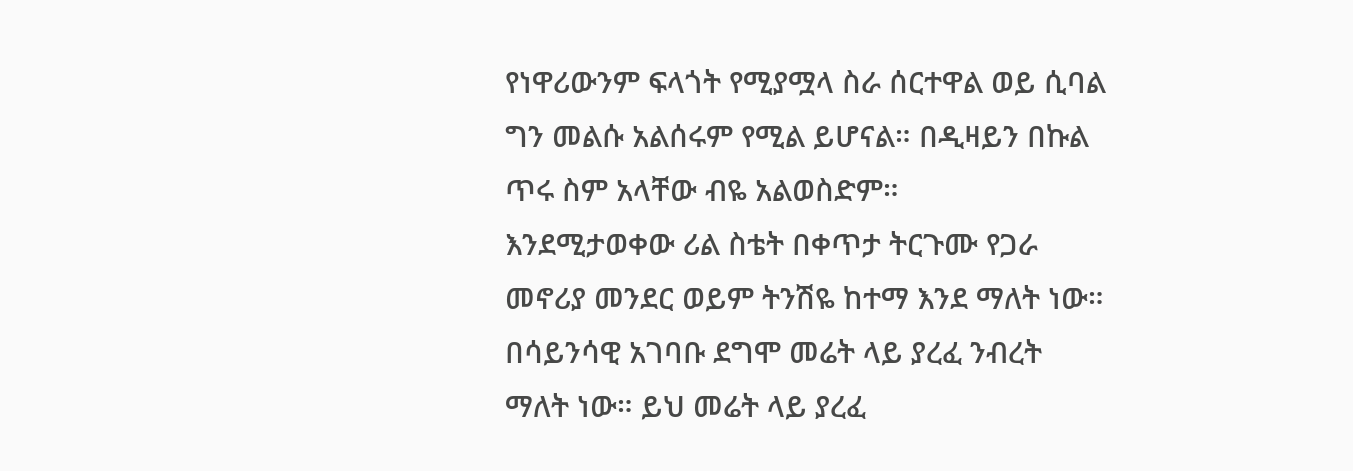የነዋሪውንም ፍላጎት የሚያሟላ ስራ ሰርተዋል ወይ ሲባል ግን መልሱ አልሰሩም የሚል ይሆናል። በዲዛይን በኩል ጥሩ ስም አላቸው ብዬ አልወስድም።
እንደሚታወቀው ሪል ስቴት በቀጥታ ትርጉሙ የጋራ መኖሪያ መንደር ወይም ትንሽዬ ከተማ እንደ ማለት ነው። በሳይንሳዊ አገባቡ ደግሞ መሬት ላይ ያረፈ ንብረት ማለት ነው። ይህ መሬት ላይ ያረፈ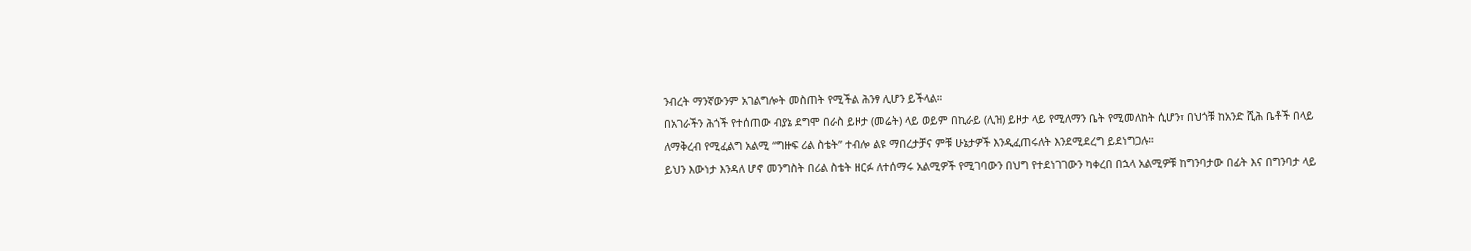ንብረት ማንኛውንም አገልግሎት መስጠት የሚችል ሕንፃ ሊሆን ይችላል።
በአገራችን ሕጎች የተሰጠው ብያኔ ደግሞ በራስ ይዞታ (መሬት) ላይ ወይም በኪራይ (ሊዝ) ይዞታ ላይ የሚለማን ቤት የሚመለከት ሲሆን፣ በህጎቹ ከአንድ ሺሕ ቤቶች በላይ ለማቅረብ የሚፈልግ አልሚ “ግዙፍ ሪል ስቴት” ተብሎ ልዩ ማበረታቻና ምቹ ሁኔታዎች እንዲፈጠሩለት እንደሚደረግ ይደነግጋሉ።
ይህን እውነታ እንዳለ ሆኖ መንግስት በሪል ስቴት ዘርፉ ለተሰማሩ አልሚዎች የሚገባውን በህግ የተደነገገውን ካቀረበ በኋላ አልሚዎቹ ከግንባታው በፊት እና በግንባታ ላይ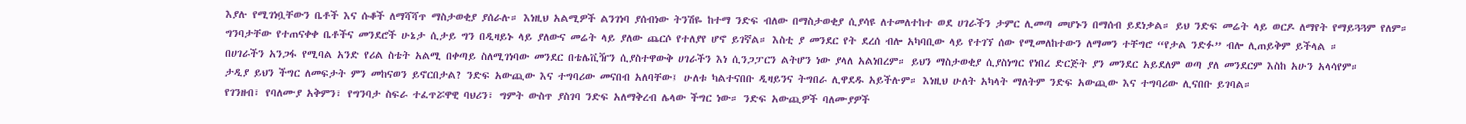እያሉ የሚገነቧቸውን ቤቶች እና ሱቆች ለማሻሻጥ ማስታወቂያ ያሰራሉ። እነዚህ አልሚዎች ልንገነባ ያሰብነው ትንሽዬ ከተማ ንድፍ ብለው በማስታወቂያ ሲያሳዩ ለተመለተከተ ወደ ሀገራችን ታምር ሊመጣ መሆኑን በማሰብ ይደነቃል። ይህ ንድፍ መሬት ላይ ወርዶ ለማየት የማይጓጓም የለም።
ግንባታቸው የተጠናቀቀ ቤቶችና መንደሮች ሁኔታ ሲታይ ግን በዲዛይኑ ላይ ያለውና መሬት ላይ ያለው ጨርሶ የተለያየ ሆኖ ይገኛል። እስቲ ያ መንደር የት ደረሰ ብሎ አካባቢው ላይ የተገኘ ሰው የሚመለከተውን ለማመን ተቸግሮ “የታል ንድፉ” ብሎ ሊጠይቅም ይችላል ።
በሀገራችን አንጋፋ የሚባል አንድ የሪል ስቴት አልሚ በቀጣይ ስለሚገነባው መንደር በቴሌቪዥን ሲያስተዋውቅ ሀገራችን እነ ሲንጋፓርን ልትሆን ነው ያላለ አልነበረም። ይህን ማስታወቂያ ሲያስነግር የነበረ ድርጅት ያን መንደር አይደለም ወጣ ያለ መንደርም እስከ አሁን አላሳየም።
ታዲያ ይህን ችግር ለመፍታት ምን መከናወን ይኖርበታል? ንድፍ አውጪው እና ተግባሪው መናበብ አለባቸው፤ ሁለቱ ካልተናበቡ ዲዛይንና ትግበራ ሊዋደዱ አይችሉም። እነዚህ ሁለት አካላት ማለትም ንድፍ አውጪው እና ተግባሪው ሊናበቡ ይገባል።
የገንዘብ፣ የባለሙያ አቅምን፣ የግንባታ ስፍራ ተፈጥሯዋዊ ባህሪን፣ ግምት ውስጥ ያስገባ ንድፍ አለማቅረብ ሌላው ችግር ነው። ንድፍ አውጪዎች ባለሙያዎች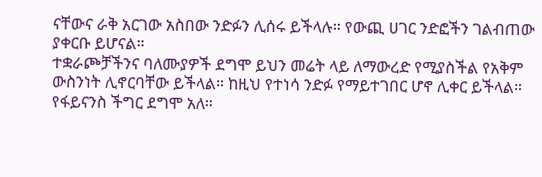ናቸውና ራቅ አርገው አስበው ንድፉን ሊሰሩ ይችላሉ። የውጪ ሀገር ንድፎችን ገልብጠው ያቀርቡ ይሆናል።
ተቋራጮቻችንና ባለሙያዎች ደግሞ ይህን መሬት ላይ ለማውረድ የሚያስችል የአቅም ውስንነት ሊኖርባቸው ይችላል። ከዚህ የተነሳ ንድፉ የማይተገበር ሆኖ ሊቀር ይችላል። የፋይናንስ ችግር ደግሞ አለ።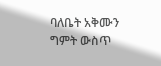ባለቤት አቅሙን ግምት ውስጥ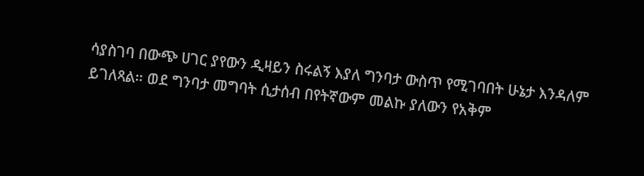ሳያስገባ በውጭ ሀገር ያየውን ዲዛይን ስሩልኝ እያለ ግንባታ ውስጥ የሚገባበት ሁኔታ እንዳለም ይገለጻል። ወደ ግንባታ መግባት ሲታሰብ በየትኛውም መልኩ ያለውን የአቅም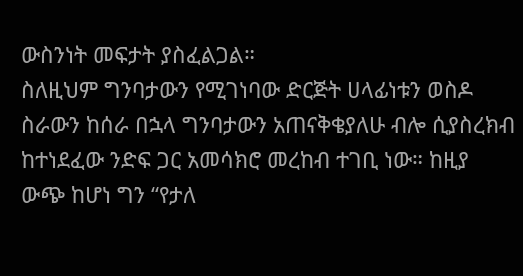ውስንነት መፍታት ያስፈልጋል።
ስለዚህም ግንባታውን የሚገነባው ድርጅት ሀላፊነቱን ወስዶ ስራውን ከሰራ በኋላ ግንባታውን አጠናቅቄያለሁ ብሎ ሲያስረክብ ከተነደፈው ንድፍ ጋር አመሳክሮ መረከብ ተገቢ ነው። ከዚያ ውጭ ከሆነ ግን “የታለ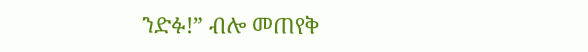ንድፉ!” ብሎ መጠየቅ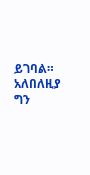ይገባል። አለበለዚያ ግን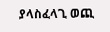ያላስፈላጊ ወጪ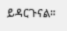ይዳርጉናል።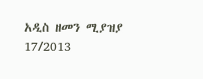አዲስ ዘመን ሚያዝያ 17/2013